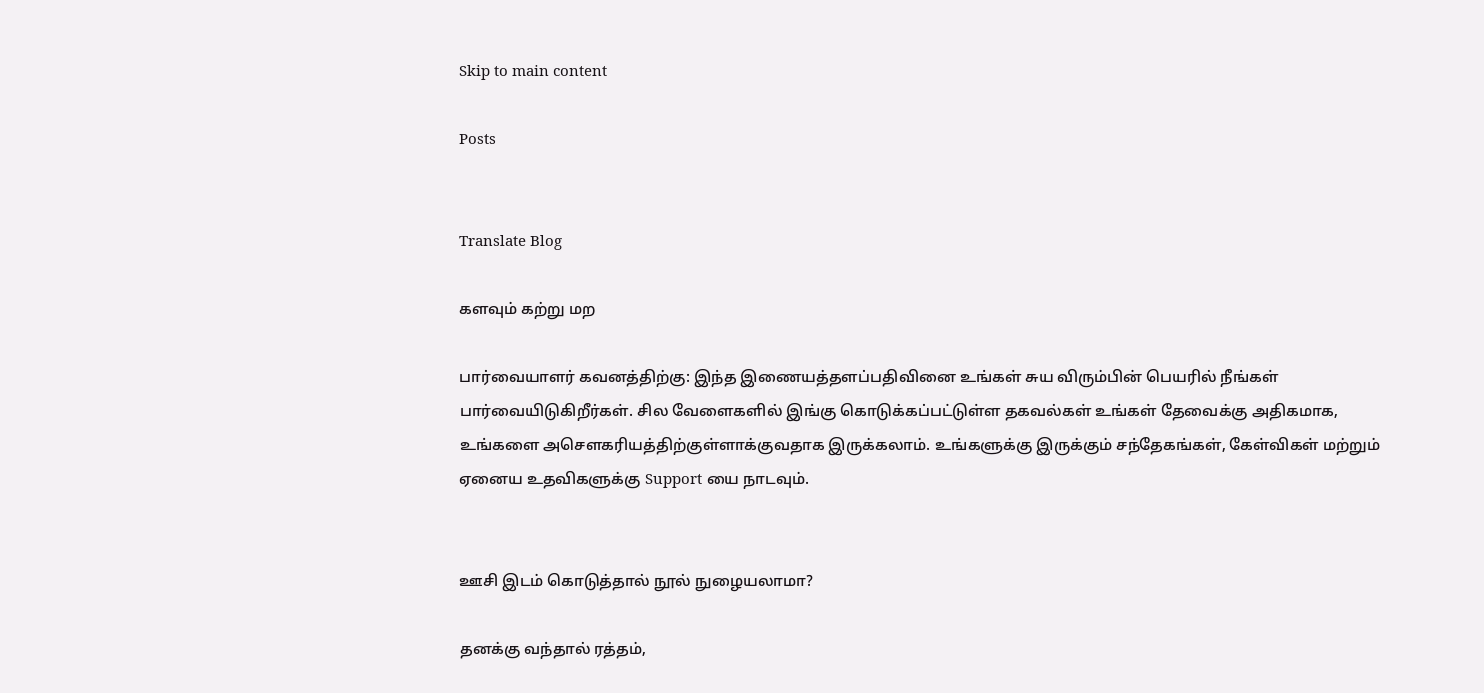Skip to main content

Posts


Translate Blog

களவும் கற்று மற

பார்வையாளர் கவனத்திற்கு: இந்த இணையத்தளப்பதிவினை உங்கள் சுய விரும்பின் பெயரில் நீங்கள் பார்வையிடுகிறீர்கள். சில வேளைகளில் இங்கு கொடுக்கப்பட்டுள்ள தகவல்கள் உங்கள் தேவைக்கு அதிகமாக, உங்களை அசெளகரியத்திற்குள்ளாக்குவதாக இருக்கலாம். உங்களுக்கு இருக்கும் சந்தேகங்கள், கேள்விகள் மற்றும் ஏனைய உதவிகளுக்கு Support யை நாடவும்.


ஊசி இடம் கொடுத்தால் நூல் நுழையலாமா?

தனக்கு வந்தால் ரத்தம்,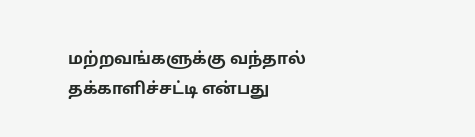மற்றவங்களுக்கு வந்தால் தக்காளிச்சட்டி என்பது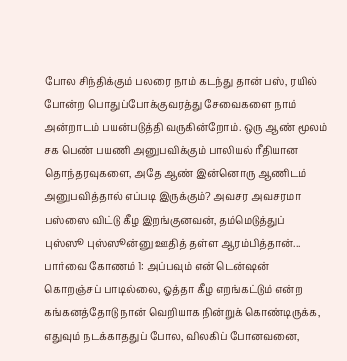போல சிந்திக்கும் பலரை நாம் கடந்து தான் பஸ், ரயில் போன்ற பொதுப்போக்குவரத்து சேவைகளை நாம் அன்றாடம் பயன்படுத்தி வருகின்றோம். ஒரு ஆண் மூலம் சக பெண் பயணி அனுபவிக்கும் பாலியல் ரீதியான தொந்தரவுகளை, அதே ஆண் இன்னொரு ஆணிடம் அனுபவித்தால் எப்படி இருக்கும்? அவசர அவசரமா பஸ்ஸை விட்டு கீழ இறங்குனவன், தம்மெடுத்துப்  புஸ்ஸூ புஸ்ஸூன்னு ஊதித் தள்ள ஆரம்பித்தான்... பார்வை கோணம் 1: அப்பவும் என் டென்ஷன் கொறஞ்சப் பாடில்லை, ஓத்தா கீழ எறங்கட்டும் என்ற கங்கனத்தோடு நான் வெறியாக நின்றுக் கொண்டிருக்க, எதுவும் நடக்காததுப் போல, விலகிப் போனவனை,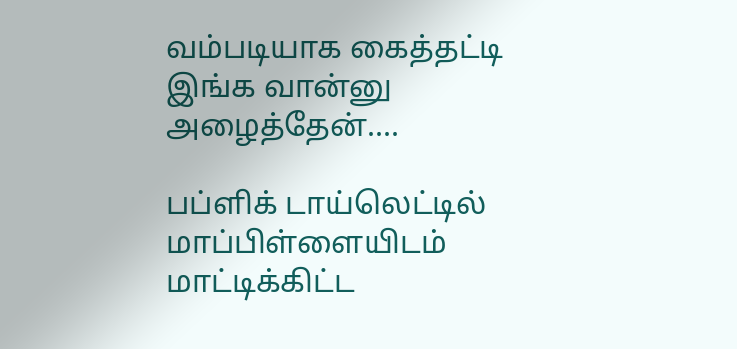வம்படியாக கைத்தட்டி இங்க வான்னு அழைத்தேன்....

பப்ளிக் டாய்லெட்டில் மாப்பிள்ளையிடம் மாட்டிக்கிட்ட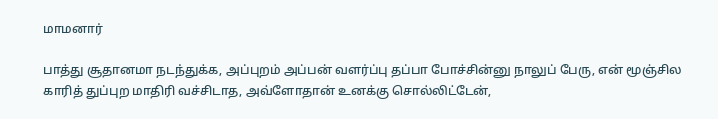மாமனார்

பாத்து சூதானமா நடந்துக்க, அப்புறம் அப்பன் வளர்ப்பு தப்பா போச்சின்னு நாலுப் பேரு, என் மூஞ்சில காரித் துப்புற மாதிரி வச்சிடாத, அவ்ளோதான் உனக்கு சொல்லிட்டேன்,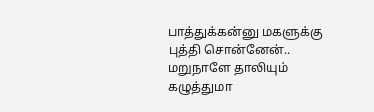பாத்துக்கன்னு மகளுக்கு புத்தி சொன்னேன்.. மறுநாளே தாலியும் கழுத்துமா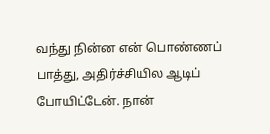வந்து நின்ன என் பொண்ணப் பாத்து, அதிர்ச்சியில ஆடிப் போயிட்டேன். நான்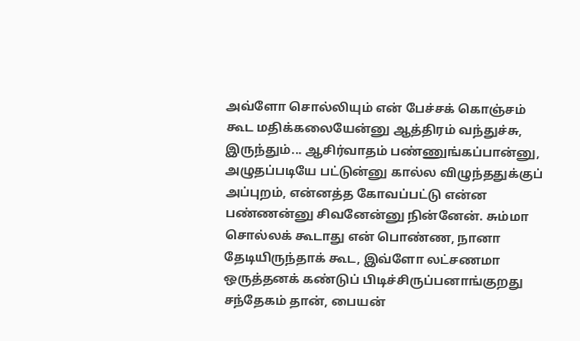அவ்ளோ சொல்லியும் என் பேச்சக் கொஞ்சம் கூட மதிக்கலையேன்னு ஆத்திரம் வந்துச்சு, இருந்தும்... ஆசிர்வாதம் பண்ணுங்கப்பான்னு, அழுதப்படியே பட்டுன்னு கால்ல விழுந்ததுக்குப் அப்புறம், என்னத்த கோவப்பட்டு என்ன பண்ணன்னு சிவனேன்னு நின்னேன். சும்மா சொல்லக் கூடாது என் பொண்ண, நானா தேடியிருந்தாக் கூட, இவ்ளோ லட்சணமா ஒருத்தனக் கண்டுப் பிடிச்சிருப்பனாங்குறது சந்தேகம் தான், பையன்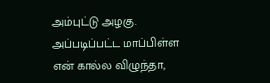அம்புட்டு அழகு. அப்படிப்பட்ட மாப்பிள்ள என் கால்ல விழுந்தா,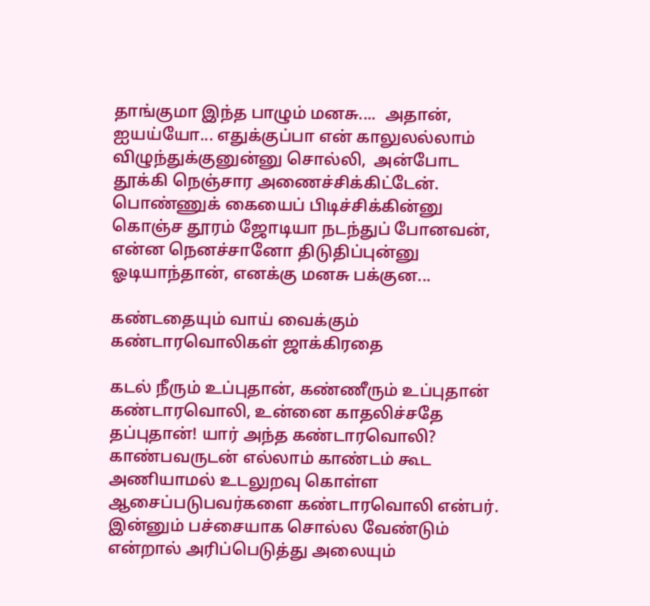தாங்குமா இந்த பாழும் மனசு....  அதான்,  ஐயய்யோ... எதுக்குப்பா என் காலுலல்லாம் விழுந்துக்குனுன்னு சொல்லி,  அன்போட தூக்கி நெஞ்சார அணைச்சிக்கிட்டேன். பொண்ணுக் கையைப் பிடிச்சிக்கின்னு கொஞ்ச தூரம் ஜோடியா நடந்துப் போனவன், என்ன நெனச்சானோ திடுதிப்புன்னு ஓடியாந்தான், எனக்கு மனசு பக்குன...

கண்டதையும் வாய் வைக்கும் கண்டாரவொலிகள் ஜாக்கிரதை

கடல் நீரும் உப்புதான், கண்ணீரும் உப்புதான் கண்டாரவொலி, உன்னை காதலிச்சதே தப்புதான்! யார் அந்த கண்டாரவொலி? காண்பவருடன் எல்லாம் காண்டம் கூட அணியாமல் உடலுறவு கொள்ள ஆசைப்படுபவர்களை கண்டாரவொலி என்பர். இன்னும் பச்சையாக சொல்ல வேண்டும் என்றால் அரிப்பெடுத்து அலையும்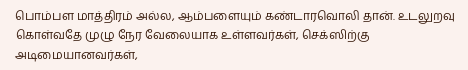பொம்பள மாத்திரம் அல்ல, ஆம்பளையும் கண்டாரவொலி தான். உடலுறவு கொள்வதே முழு நேர வேலையாக உள்ளவர்கள், செக்ஸிற்கு அடிமையானவர்கள்,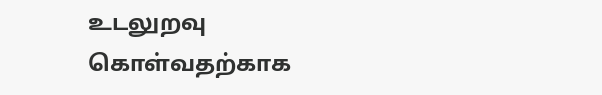உடலுறவு கொள்வதற்காக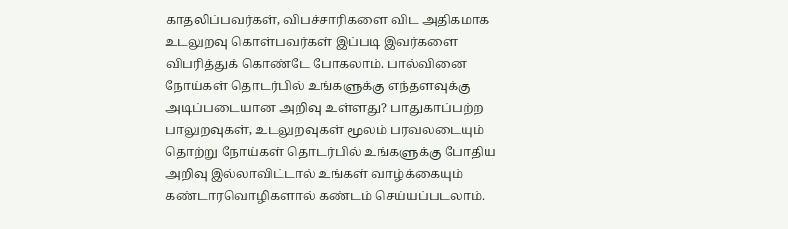காதலிப்பவர்கள், விபச்சாரிகளை விட அதிகமாக உடலுறவு கொள்பவர்கள் இப்படி இவர்களை விபரித்துக் கொண்டே போகலாம். பால்வினை நோய்கள் தொடர்பில் உங்களுக்கு எந்தளவுக்கு அடிப்படையான அறிவு உள்ளது? பாதுகாப்பற்ற பாலுறவுகள், உடலுறவுகள் மூலம் பரவலடையும் தொற்று நோய்கள் தொடர்பில் உங்களுக்கு போதிய அறிவு இல்லாவிட்டால் உங்கள் வாழ்க்கையும் கண்டாரவொழிகளால் கண்டம் செய்யப்படலாம்.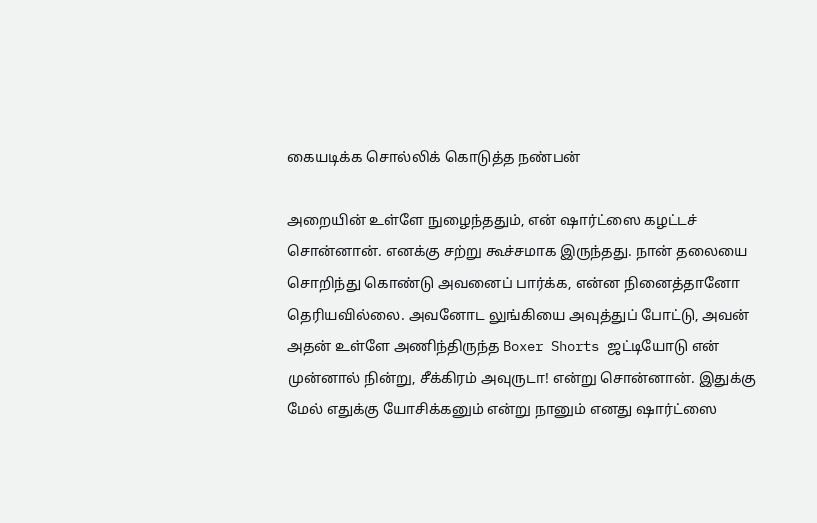கையடிக்க சொல்லிக் கொடுத்த நண்பன்

அறையின் உள்ளே நுழைந்ததும், என் ஷார்ட்ஸை கழட்டச் சொன்னான். எனக்கு சற்று கூச்சமாக இருந்தது. நான் தலையை சொறிந்து கொண்டு அவனைப் பார்க்க, என்ன நினைத்தானோ தெரியவில்லை. அவனோட லுங்கியை அவுத்துப் போட்டு, அவன் அதன் உள்ளே அணிந்திருந்த Boxer Shorts ஜட்டியோடு என் முன்னால் நின்று, சீக்கிரம் அவுருடா! என்று சொன்னான். இதுக்கு மேல் எதுக்கு யோசிக்கனும் என்று நானும் எனது ஷார்ட்ஸை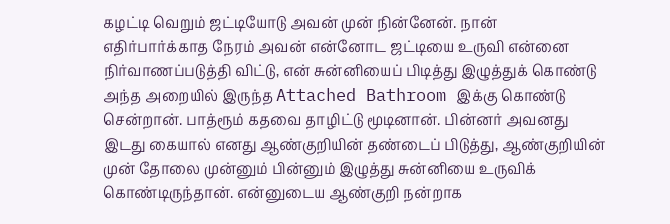கழட்டி வெறும் ஜட்டியோடு அவன் முன் நின்னேன். நான் எதிர்பார்க்காத நேரம் அவன் என்னோட ஜட்டியை உருவி என்னை நிர்வாணப்படுத்தி விட்டு, என் சுன்னியைப் பிடித்து இழுத்துக் கொண்டு அந்த அறையில் இருந்த Attached Bathroom இக்கு கொண்டு சென்றான். பாத்ரூம் கதவை தாழிட்டு மூடினான். பின்னர் அவனது இடது கையால் எனது ஆண்குறியின் தண்டைப் பிடுத்து, ஆண்குறியின் முன் தோலை முன்னும் பின்னும் இழுத்து சுன்னியை உருவிக் கொண்டிருந்தான். என்னுடைய ஆண்குறி நன்றாக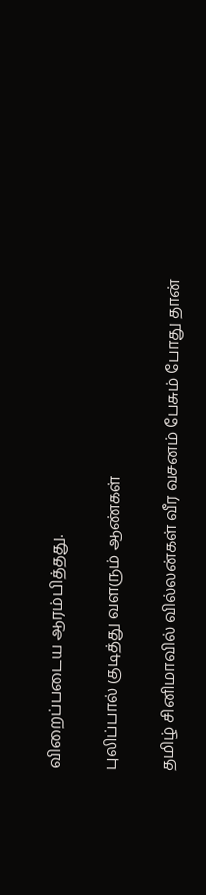விறைப்படைய ஆரம்பித்தது.

புலிப்பால் குடித்து வளரும் ஆண்கள்

தமிழ் சினிமாவில் வில்லன்கள் வீர வசனம் பேசும் போது தான்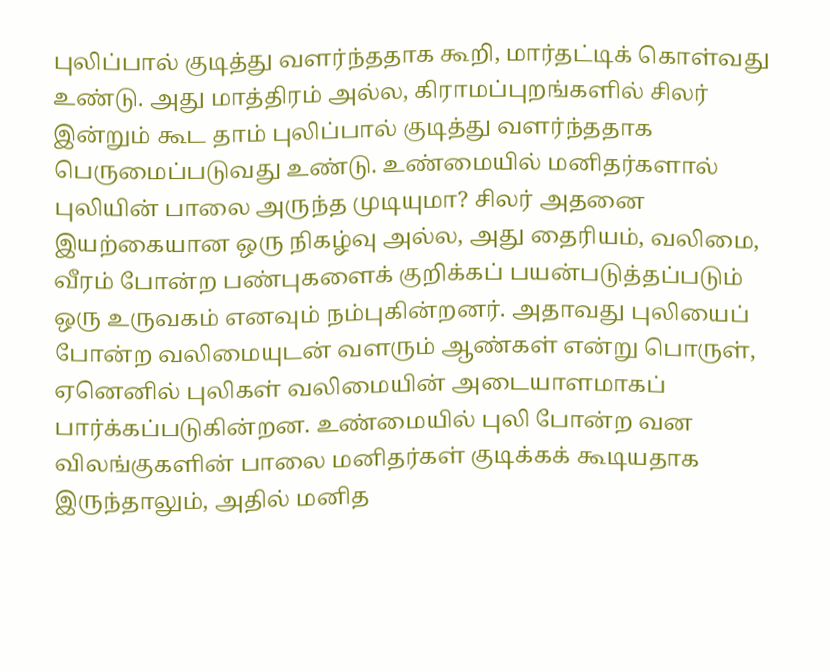புலிப்பால் குடித்து வளர்ந்ததாக கூறி, மார்தட்டிக் கொள்வது உண்டு. அது மாத்திரம் அல்ல, கிராமப்புறங்களில் சிலர் இன்றும் கூட தாம் புலிப்பால் குடித்து வளர்ந்ததாக பெருமைப்படுவது உண்டு. உண்மையில் மனிதர்களால் புலியின் பாலை அருந்த முடியுமா? சிலர் அதனை இயற்கையான ஒரு நிகழ்வு அல்ல, அது தைரியம், வலிமை, வீரம் போன்ற பண்புகளைக் குறிக்கப் பயன்படுத்தப்படும் ஒரு உருவகம் எனவும் நம்புகின்றனர். அதாவது புலியைப் போன்ற வலிமையுடன் வளரும் ஆண்கள் என்று பொருள், ஏனெனில் புலிகள் வலிமையின் அடையாளமாகப் பார்க்கப்படுகின்றன. உண்மையில் புலி போன்ற வன விலங்குகளின் பாலை மனிதர்கள் குடிக்கக் கூடியதாக இருந்தாலும், அதில் மனித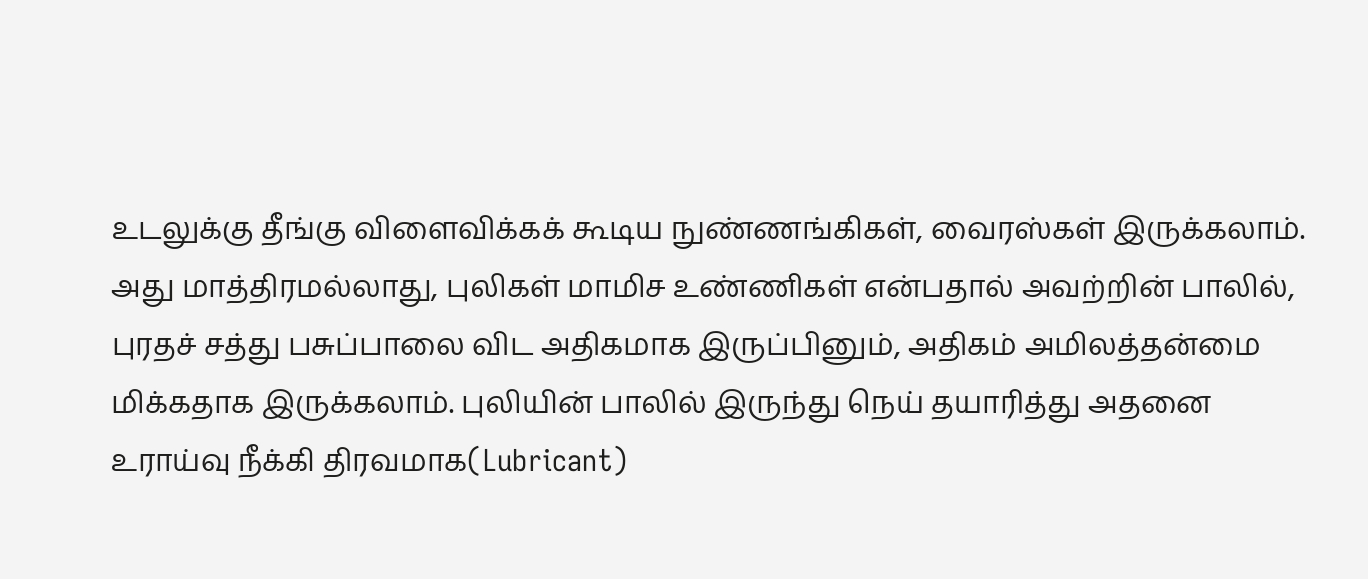உடலுக்கு தீங்கு விளைவிக்கக் கூடிய நுண்ணங்கிகள், வைரஸ்கள் இருக்கலாம். அது மாத்திரமல்லாது, புலிகள் மாமிச உண்ணிகள் என்பதால் அவற்றின் பாலில், புரதச் சத்து பசுப்பாலை விட அதிகமாக இருப்பினும், அதிகம் அமிலத்தன்மை மிக்கதாக இருக்கலாம். புலியின் பாலில் இருந்து நெய் தயாரித்து அதனை உராய்வு நீக்கி திரவமாக(Lubricant)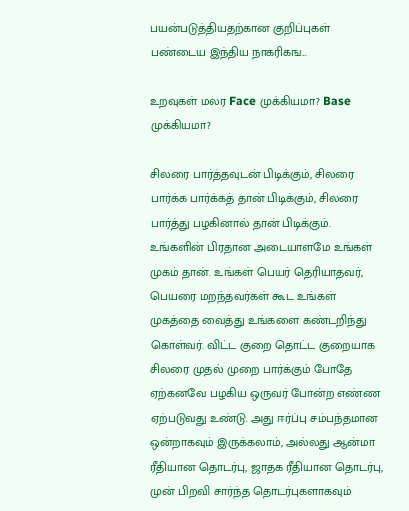பயன்படுத்தியதற்கான குறிப்புகள் பண்டைய இந்திய நாகரிகங...

உறவுகள் மலர Face முக்கியமா? Base முக்கியமா?

சிலரை பார்த்தவுடன் பிடிக்கும், சிலரை பார்க்க பார்க்கத் தான் பிடிக்கும், சிலரை பார்த்து பழகினால் தான் பிடிக்கும். உங்களின் பிரதான அடையாளமே உங்கள் முகம் தான். உங்கள் பெயர் தெரியாதவர், பெயரை மறந்தவர்கள் கூட உங்கள் முகத்தை வைத்து உங்களை கண்டறிந்து கொள்வர். விட்ட குறை தொட்ட குறையாக சிலரை முதல் முறை பார்க்கும் போதே ஏற்கனவே பழகிய ஒருவர் போன்ற எண்ண ஏற்படுவது உண்டு. அது ஈர்ப்பு சம்பந்தமான ஒன்றாகவும் இருக்கலாம், அல்லது ஆன்மா ரீதியான தொடர்பு, ஜாதக ரீதியான தொடர்பு, முன் பிறவி சார்ந்த தொடர்புகளாகவும்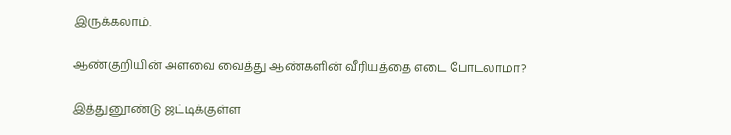இருக்கலாம்.

ஆண்குறியின் அளவை வைத்து ஆண்களின் வீரியத்தை எடை போடலாமா?

இத்துனூண்டு ஜட்டிக்குள்ள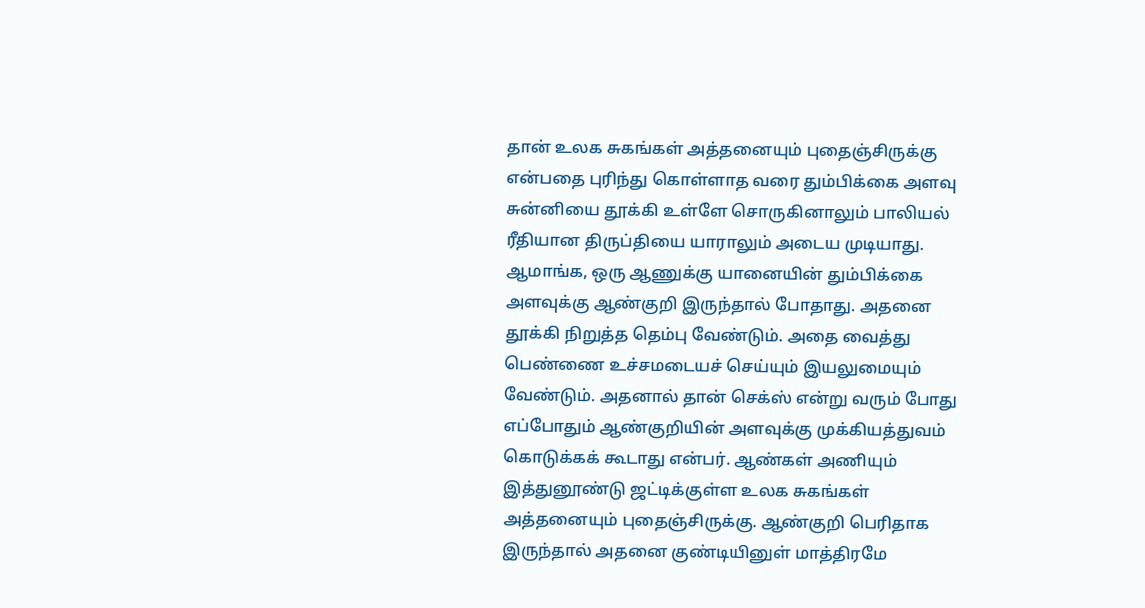தான் உலக சுகங்கள் அத்தனையும் புதைஞ்சிருக்கு என்பதை புரிந்து கொள்ளாத வரை தும்பிக்கை அளவு சுன்னியை தூக்கி உள்ளே சொருகினாலும் பாலியல் ரீதியான திருப்தியை யாராலும் அடைய முடியாது. ஆமாங்க, ஒரு ஆணுக்கு யானையின் தும்பிக்கை அளவுக்கு ஆண்குறி இருந்தால் போதாது. அதனை தூக்கி நிறுத்த தெம்பு வேண்டும். அதை வைத்து பெண்ணை உச்சமடையச் செய்யும் இயலுமையும் வேண்டும். அதனால் தான் செக்ஸ் என்று வரும் போது எப்போதும் ஆண்குறியின் அளவுக்கு முக்கியத்துவம் கொடுக்கக் கூடாது என்பர். ஆண்கள் அணியும் இத்துனூண்டு ஜட்டிக்குள்ள உலக சுகங்கள் அத்தனையும் புதைஞ்சிருக்கு. ஆண்குறி பெரிதாக இருந்தால் அதனை குண்டியினுள் மாத்திரமே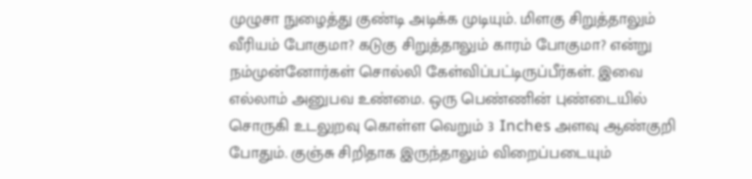முழுசா நுழைத்து குண்டி அடிக்க முடியும். மிளகு சிறுத்தாலும் வீரியம் போகுமா? கடுகு சிறுத்தாலும் காரம் போகுமா? என்று நம்முன்னோர்கள் சொல்லி கேள்விப்பட்டிருப்பீர்கள். இவை எல்லாம் அனுபவ உண்மை. ஒரு பெண்ணின் புண்டையில் சொருகி உடலுறவு கொள்ள வெறும் 3 Inches அளவு ஆண்குறி போதும். குஞ்சு சிறிதாக இருந்தாலும் விறைப்படையும்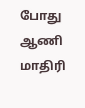போது ஆணி மாதிரி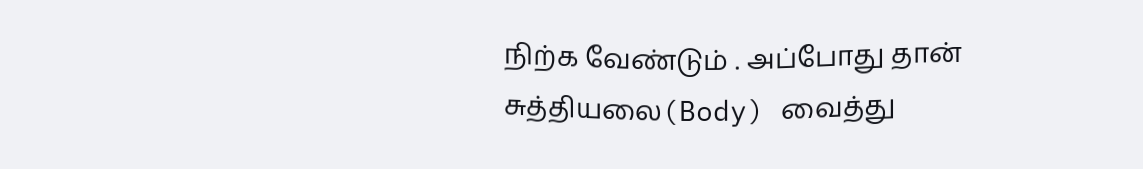நிற்க வேண்டும் . அப்போது தான் சுத்தியலை(Body) வைத்து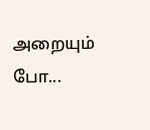அறையும் போ...